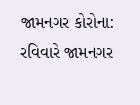જામનગર કોરોના: રવિવારે જામનગર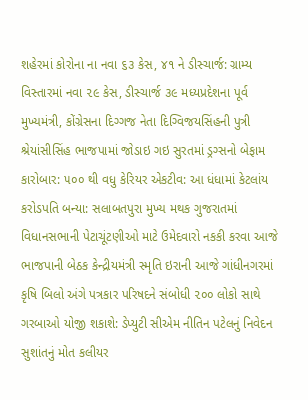શહેરમાં કોરોના ના નવા ૬૩ કેસ, ૪૧ ને ડીસ્ચાર્જ: ગ્રામ્ય વિસ્તારમાં નવા ૨૯ કેસ, ડીસ્ચાર્જ ૩૯ મધ્યપ્રદેશના પૂર્વ મુખ્યમંત્રી, કોંગ્રેસના દિગ્ગજ નેતા દિગ્વિજયસિંહની પુત્રી શ્રેયાંસીસિંહ ભાજપામાં જોડાઇ ગઇ સુરતમાં ડ્રગ્સનો બેફામ કારોબાર: ૫૦૦ થી વધુ કેરિયર એકટીવ: આ ધંધામાં કેટલાંય કરોડપતિ બન્યા: સલાબતપુરા મુખ્ય મથક ગુજરાતમાં વિધાનસભાની પેટાચૂંટણીઓ માટે ઉમેદવારો નકકી કરવા આજે ભાજપાની બેઠક કેન્દ્રીયમંત્રી સ્મૃતિ ઇરાની આજે ગાંધીનગરમાં કૃષિ બિલો અંગે પત્રકાર પરિષદને સંબોધી ૨૦૦ લોકો સાથે ગરબાઓ યોજી શકાશે: ડેપ્યુટી સીએમ નીતિન પટેલનું નિવેદન સુશાંતનું મોત કલીયર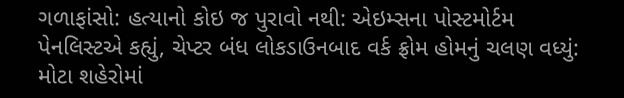ગળાફાંસો: હત્યાનો કોઇ જ પુરાવો નથી: એઇમ્સના પોસ્ટમોર્ટમ પેનલિસ્ટએ કહ્યું, ચેપ્ટર બંધ લોકડાઉનબાદ વર્ક ફ્રોમ હોમનું ચલણ વધ્યું: મોટા શહેરોમાં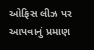ઓફિસ લીઝ પર આપવાનું પ્રમાણ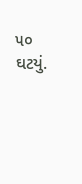૫૦ ઘટયું.